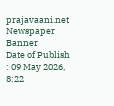prajavaani.net
Newspaper Banner
Date of Publish : 09 May 2026, 8:22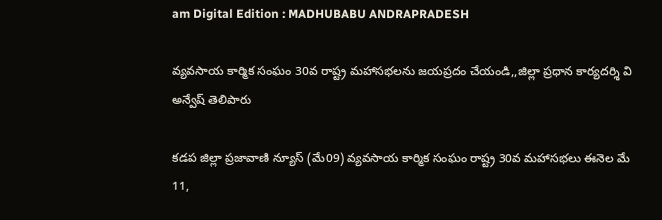am Digital Edition : MADHUBABU ANDRAPRADESH

వ్యవసాయ కార్మిక సంఘం 30వ రాష్ట్ర మహాసభలను జయప్రదం చేయండి,,జిల్లా ప్రధాన కార్యదర్శి వి అన్వేష్ తెలిపారు

కడప జిల్లా ప్రజావాణి న్యూస్ (మే09) వ్యవసాయ కార్మిక సంఘం రాష్ట్ర 30వ మహాసభలు ఈనెల మే 11,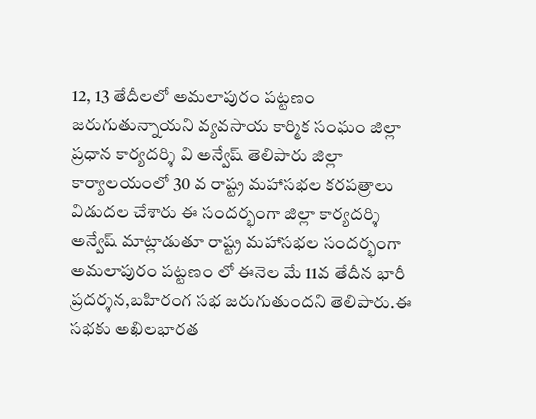12, 13 తేదీలలో అమలాపురం పట్టణం జరుగుతున్నాయని వ్యవసాయ కార్మిక సంఘం జిల్లా ప్రధాన కార్యదర్శి వి అన్వేష్ తెలిపారు జిల్లా కార్యాలయంలో 30 వ రాష్ట్ర మహాసభల కరపత్రాలు విడుదల చేశారు ఈ సందర్భంగా జిల్లా కార్యదర్శి అన్వేష్ మాట్లాడుతూ రాష్ట్ర మహాసభల సందర్భంగా అమలాపురం పట్టణం లో ఈనెల మే 11వ తేదీన భారీ ప్రదర్శన,బహిరంగ సభ జరుగుతుందని తెలిపారు.ఈ సభకు అఖిలభారత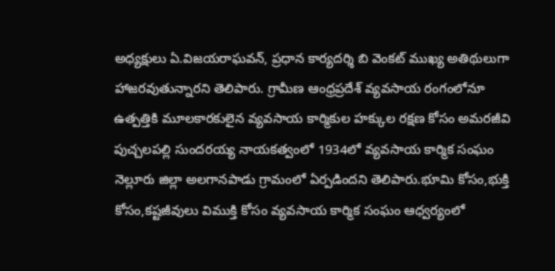అధ్యక్షులు ఏ.విజయరాఘవన్, ప్రధాన కార్యదర్శి బి వెంకట్ ముఖ్య అతిథులుగా హాజరవుతున్నారని తెలిపారు. గ్రామీణ ఆంధ్రప్రదేశ్ వ్యవసాయ రంగంలోనూ ఉత్పత్తికి మూలకారకులైన వ్యవసాయ కార్మికుల హక్కుల రక్షణ కోసం అమరజీవి పుచ్చలపల్లి సుందరయ్య నాయకత్వంలో 1934లో వ్యవసాయ కార్మిక సంఘం నెల్లూరు జిల్లా అలగానపాడు గ్రామంలో ఏర్పడిందని తెలిపారు.భూమి కోసం,భుక్తి కోసం,కష్టజీవులు విముక్తి కోసం వ్యవసాయ కార్మిక సంఘం ఆధ్వర్యంలో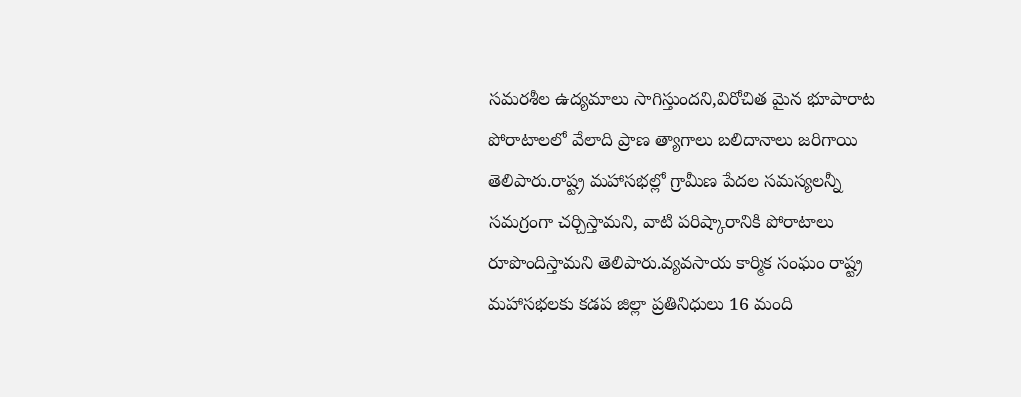సమరశీల ఉద్యమాలు సాగిస్తుందని,విరోచిత మైన భూపారాట పోరాటాలలో వేలాది ప్రాణ త్యాగాలు బలిదానాలు జరిగాయి తెలిపారు.రాష్ట్ర మహాసభల్లో గ్రామీణ పేదల సమస్యలన్నీ సమగ్రంగా చర్చిస్తామని, వాటి పరిష్కారానికి పోరాటాలు రూపొందిస్తామని తెలిపారు.వ్యవసాయ కార్మిక సంఘం రాష్ట్ర మహాసభలకు కడప జిల్లా ప్రతినిధులు 16 మంది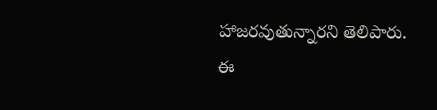హాజరవుతున్నారని తెలిపారు. ఈ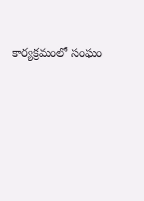కార్యక్రమంలో ‌సంఘం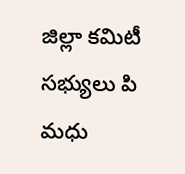జిల్లా కమిటీ సభ్యులు పి మధు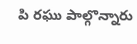పి రఘు పాల్గొన్నారు